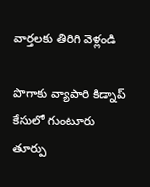వార్తలకు తిరిగి వెళ్లండి

పొగాకు వ్యాపారి కిడ్నాప్ కేసులో గుంటూరు తూర్పు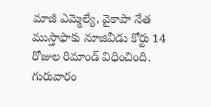మాజీ ఎమ్మెల్యే, వైకాపా నేత ముస్తాఫాకు నూజివీడు కోర్టు 14 రోజుల రిమాండ్ విధించింది. గురువారం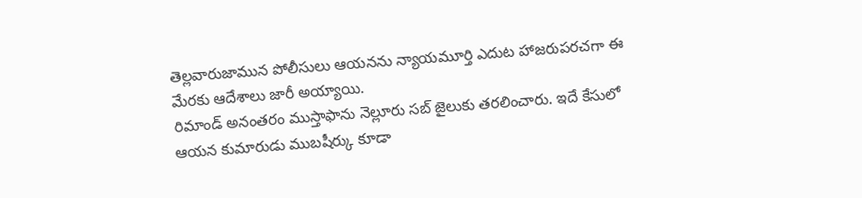తెల్లవారుజామున పోలీసులు ఆయనను న్యాయమూర్తి ఎదుట హాజరుపరచగా ఈ మేరకు ఆదేశాలు జారీ అయ్యాయి.
రిమాండ్ అనంతరం ముస్తాఫాను నెల్లూరు సబ్ జైలుకు తరలించారు. ఇదే కేసులో ఆయన కుమారుడు ముబషీర్కు కూడా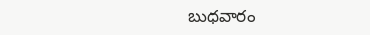బుధవారం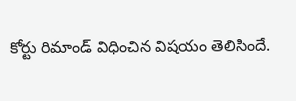కోర్టు రిమాండ్ విధించిన విషయం తెలిసిందే.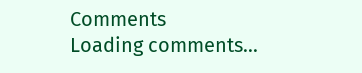Comments
Loading comments...